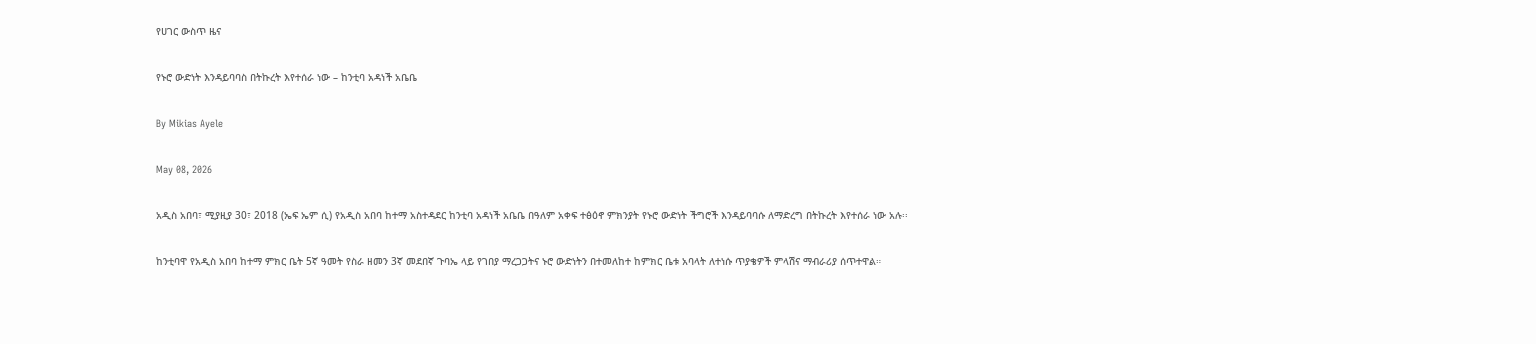የሀገር ውስጥ ዜና

የኑሮ ውድነት እንዳይባባስ በትኩረት እየተሰራ ነው – ከንቲባ አዳነች አቤቤ

By Mikias Ayele

May 08, 2026

አዲስ አበባ፣ ሚያዚያ 30፣ 2018 (ኤፍ ኤም ሲ) የአዲስ አበባ ከተማ አስተዳደር ከንቲባ አዳነች አቤቤ በዓለም አቀፍ ተፅዕኖ ምክንያት የኑሮ ውድነት ችግሮች እንዳይባባሱ ለማድረግ በትኩረት እየተሰራ ነው አሉ፡፡

ከንቲባዋ የአዲስ አበባ ከተማ ምክር ቤት 5ኛ ዓመት የስራ ዘመን 3ኛ መደበኛ ጉባኤ ላይ የገበያ ማረጋጋትና ኑሮ ውድነትን በተመለከተ ከምክር ቤቱ አባላት ለተነሱ ጥያቄዎች ምላሽና ማብራሪያ ሰጥተዋል።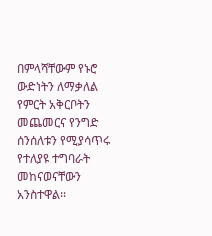በምላሻቸውም የኑሮ ውድነትን ለማቃለል የምርት አቅርቦትን መጨመርና የንግድ ሰንሰለቱን የሚያሳጥሩ የተለያዩ ተግባራት መከናወናቸውን አንስተዋል፡፡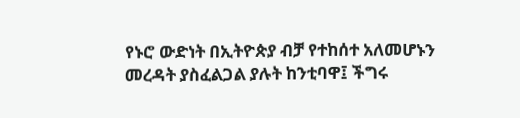የኑሮ ውድነት በኢትዮጵያ ብቻ የተከሰተ አለመሆኑን መረዳት ያስፈልጋል ያሉት ከንቲባዋ፤ ችግሩ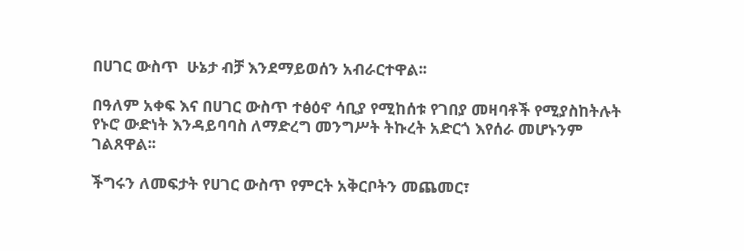በሀገር ውስጥ  ሁኔታ ብቻ እንደማይወሰን አብራርተዋል፡፡

በዓለም አቀፍ እና በሀገር ውስጥ ተፅዕኖ ሳቢያ የሚከሰቱ የገበያ መዛባቶች የሚያስከትሉት የኑሮ ውድነት እንዳይባባስ ለማድረግ መንግሥት ትኩረት አድርጎ እየሰራ መሆኑንም ገልጸዋል፡፡

ችግሩን ለመፍታት የሀገር ውስጥ የምርት አቅርቦትን መጨመር፣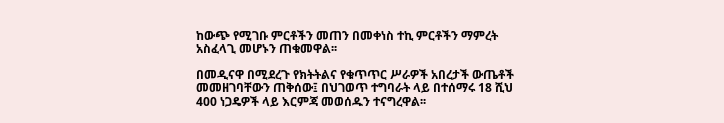ከውጭ የሚገቡ ምርቶችን መጠን በመቀነስ ተኪ ምርቶችን ማምረት አስፈላጊ መሆኑን ጠቁመዋል፡፡

በመዲናዋ በሚደረጉ የክትትልና የቁጥጥር ሥራዎች አበረታች ውጤቶች መመዘገባቸውን ጠቅሰው፤ በህገወጥ ተግባራት ላይ በተሰማሩ 18 ሺህ 400 ነጋዴዎች ላይ እርምጃ መወሰዱን ተናግረዋል፡፡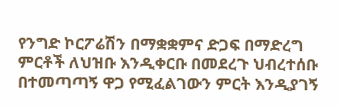የንግድ ኮርፖሬሽን በማቋቋምና ድጋፍ በማድረግ ምርቶች ለህዝቡ እንዲቀርቡ በመደረጉ ህብረተሰቡ በተመጣጣኝ ዋጋ የሚፈልገውን ምርት እንዲያገኝ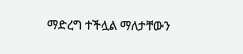ማድረግ ተችሏል ማለታቸውን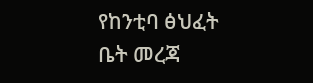የከንቲባ ፅህፈት ቤት መረጃ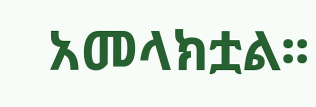አመላክቷል፡፡